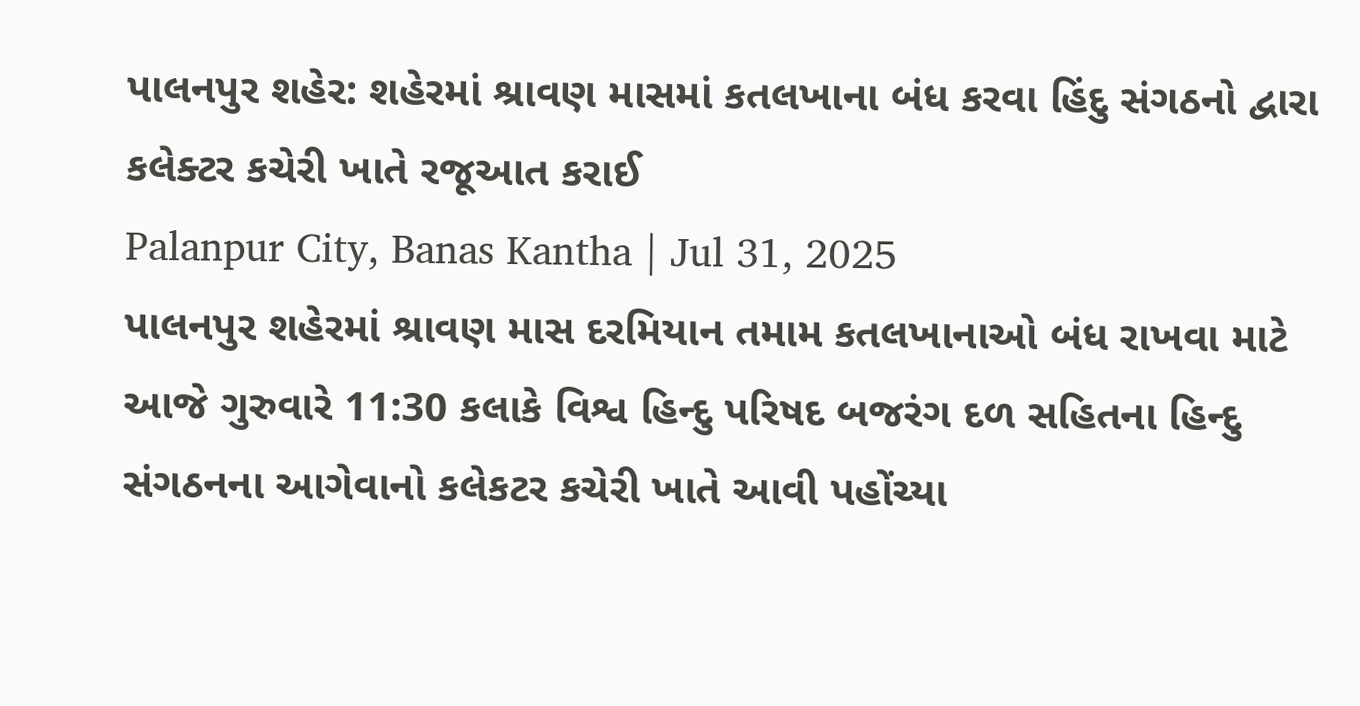પાલનપુર શહેર: શહેરમાં શ્રાવણ માસમાં કતલખાના બંધ કરવા હિંદુ સંગઠનો દ્વારા કલેક્ટર કચેરી ખાતે રજૂઆત કરાઈ
Palanpur City, Banas Kantha | Jul 31, 2025
પાલનપુર શહેરમાં શ્રાવણ માસ દરમિયાન તમામ કતલખાનાઓ બંધ રાખવા માટે આજે ગુરુવારે 11:30 કલાકે વિશ્વ હિન્દુ પરિષદ બજરંગ દળ સહિતના હિન્દુ સંગઠનના આગેવાનો કલેકટર કચેરી ખાતે આવી પહોંચ્યા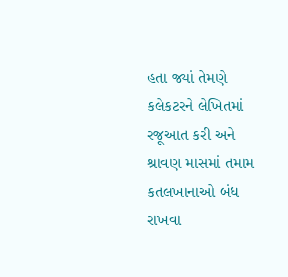હતા જ્યાં તેમણે કલેકટરને લેખિતમાં રજૂઆત કરી અને શ્રાવણ માસમાં તમામ કતલખાનાઓ બંધ રાખવા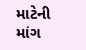માટેની માંગ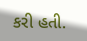કરી હતી.